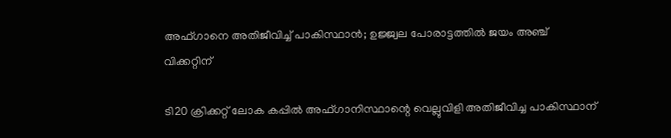അഫ്ഗാനെ അതിജീവിച്ച് പാകിസ്ഥാന്‍; ഉജ്ജ്വല പോരാട്ടത്തില്‍ ജയം അഞ്ച് വിക്കറ്റിന്

ടി20 ക്രിക്കറ്റ് ലോക കപ്പില്‍ അഫ്ഗാനിസ്ഥാന്റെ വെല്ലുവിളി അതിജീവിച്ച പാകിസ്ഥാന്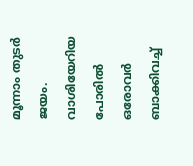മൂന്നാം തുടര്‍ ജയം. വാശിയേറിയ പോരില്‍ ഒരോവര്‍ ബാക്കിവച്ച്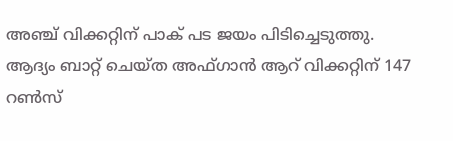അഞ്ച് വിക്കറ്റിന് പാക് പട ജയം പിടിച്ചെടുത്തു. ആദ്യം ബാറ്റ് ചെയ്ത അഫ്ഗാന്‍ ആറ് വിക്കറ്റിന് 147 റണ്‍സ്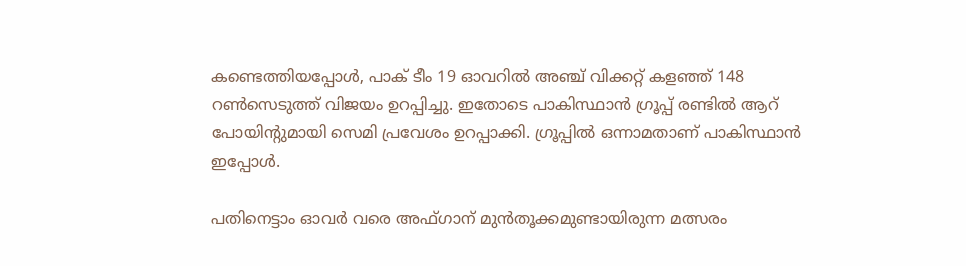കണ്ടെത്തിയപ്പോള്‍, പാക് ടീം 19 ഓവറില്‍ അഞ്ച് വിക്കറ്റ് കളഞ്ഞ് 148 റണ്‍സെടുത്ത് വിജയം ഉറപ്പിച്ചു. ഇതോടെ പാകിസ്ഥാന്‍ ഗ്രൂപ്പ് രണ്ടില്‍ ആറ് പോയിന്റുമായി സെമി പ്രവേശം ഉറപ്പാക്കി. ഗ്രൂപ്പില്‍ ഒന്നാമതാണ് പാകിസ്ഥാന്‍ ഇപ്പോള്‍.

പതിനെട്ടാം ഓവര്‍ വരെ അഫ്ഗാന് മുന്‍തൂക്കമുണ്ടായിരുന്ന മത്സരം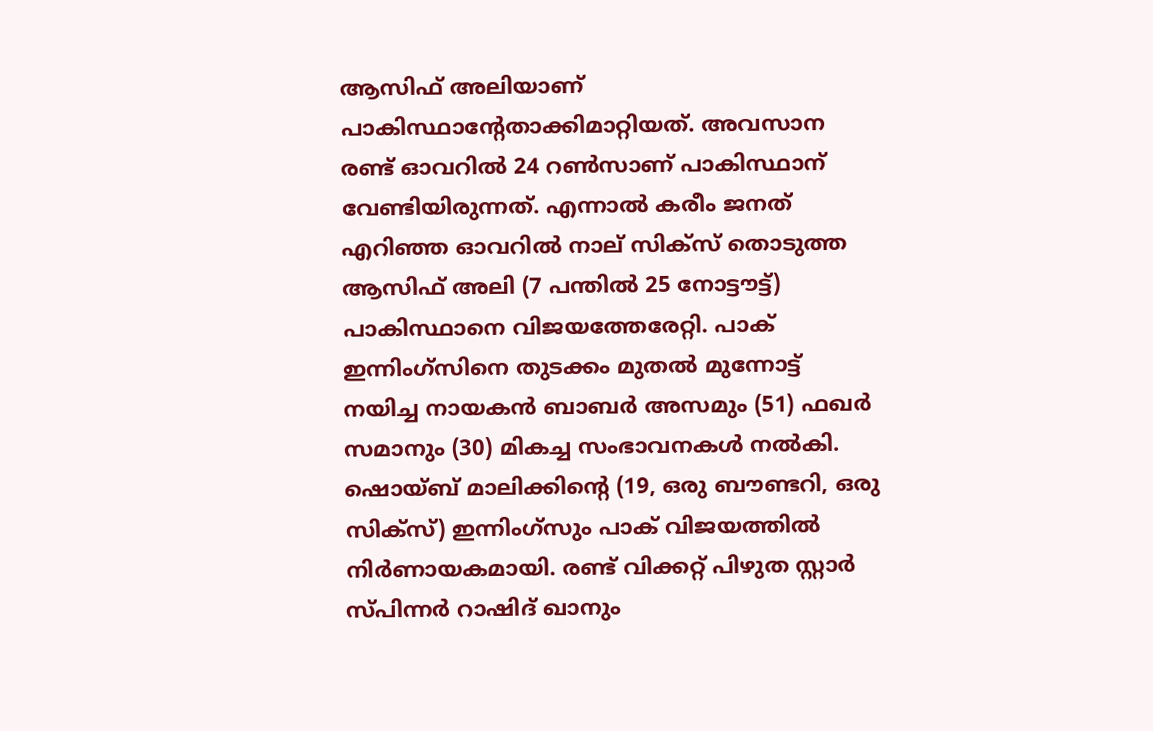ആസിഫ് അലിയാണ് പാകിസ്ഥാന്റേതാക്കിമാറ്റിയത്. അവസാന രണ്ട് ഓവറില്‍ 24 റണ്‍സാണ് പാകിസ്ഥാന് വേണ്ടിയിരുന്നത്. എന്നാല്‍ കരീം ജനത് എറിഞ്ഞ ഓവറില്‍ നാല് സിക്‌സ് തൊടുത്ത ആസിഫ് അലി (7 പന്തില്‍ 25 നോട്ടൗട്ട്) പാകിസ്ഥാനെ വിജയത്തേരേറ്റി. പാക് ഇന്നിംഗ്‌സിനെ തുടക്കം മുതല്‍ മുന്നോട്ട് നയിച്ച നായകന്‍ ബാബര്‍ അസമും (51) ഫഖര്‍ സമാനും (30) മികച്ച സംഭാവനകള്‍ നല്‍കി. ഷൊയ്ബ് മാലിക്കിന്റെ (19, ഒരു ബൗണ്ടറി, ഒരു സിക്‌സ്) ഇന്നിംഗ്‌സും പാക് വിജയത്തില്‍ നിര്‍ണായകമായി. രണ്ട് വിക്കറ്റ് പിഴുത സ്റ്റാര്‍ സ്പിന്നര്‍ റാഷിദ് ഖാനും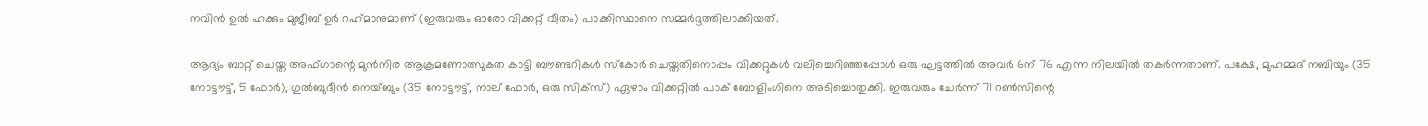നവിന്‍ ഉല്‍ ഹക്കും മുജീബ് ഉര്‍ റഹ്‌മാനുമാണ് (ഇരുവരും ഓരോ വിക്കറ്റ് വീതം) പാക്കിസ്ഥാനെ സമ്മര്‍ദ്ദത്തിലാക്കിയത്.

ആദ്യം ബാറ്റ് ചെയ്ത അഫ്ഗാന്റെ മുന്‍നിര ആക്രമണോത്സുകത കാട്ടി ബൗണ്ടറികള്‍ സ്‌കോര്‍ ചെയ്തതിനൊപ്പം വിക്കറ്റുകള്‍ വലിച്ചെറിഞ്ഞപ്പോള്‍ ഒരു ഘട്ടത്തില്‍ അവര്‍ 6ന് 76 എന്ന നിലയില്‍ തകര്‍ന്നതാണ്. പക്ഷേ, മുഹമ്മദ് നബിയും (35 നോട്ടൗട്ട്, 5 ഫോര്‍), ഗുല്‍ബുദീന്‍ നെയ്ബും (35 നോട്ടൗട്ട്, നാല് ഫോര്‍, ഒരു സിക്‌സ്) ഏഴാം വിക്കറ്റില്‍ പാക് ബോളിംഗിനെ അടിച്ചൊതുക്കി. ഇരുവരും ചേര്‍ന്ന് 71 റണ്‍സിന്റെ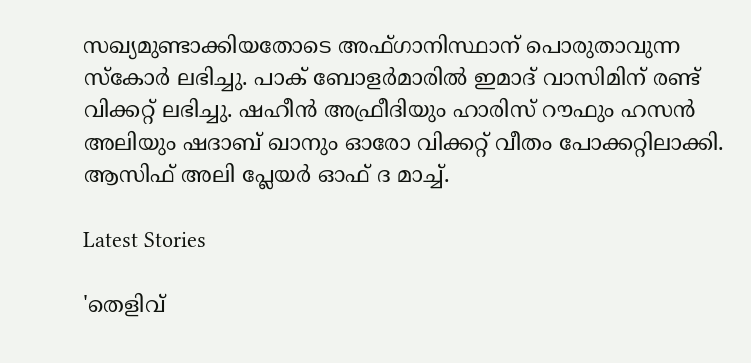സഖ്യമുണ്ടാക്കിയതോടെ അഫ്ഗാനിസ്ഥാന് പൊരുതാവുന്ന സ്‌കോര്‍ ലഭിച്ചു. പാക് ബോളര്‍മാരില്‍ ഇമാദ് വാസിമിന് രണ്ട് വിക്കറ്റ് ലഭിച്ചു. ഷഹീന്‍ അഫ്രീദിയും ഹാരിസ് റൗഫും ഹസന്‍ അലിയും ഷദാബ് ഖാനും ഓരോ വിക്കറ്റ് വീതം പോക്കറ്റിലാക്കി. ആസിഫ് അലി പ്ലേയര്‍ ഓഫ് ദ മാച്ച്.

Latest Stories

'തെളിവ്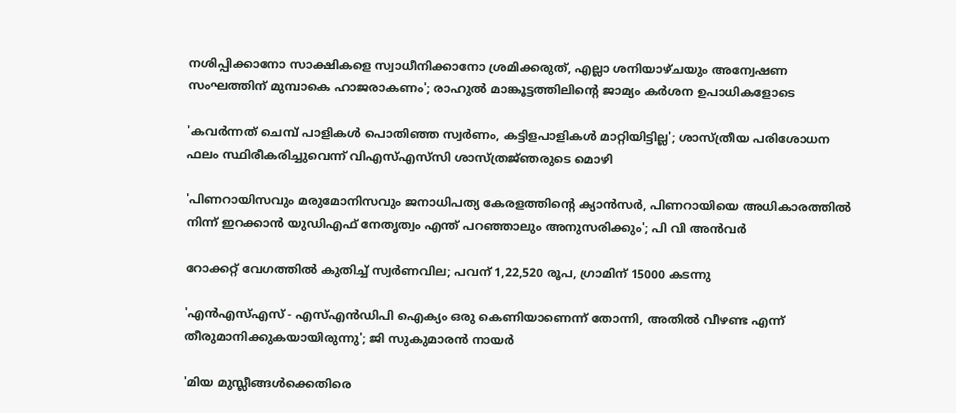നശിപ്പിക്കാനോ സാക്ഷികളെ സ്വാധീനിക്കാനോ ശ്രമിക്കരുത്, എല്ലാ ശനിയാഴ്ചയും അന്വേഷണ സംഘത്തിന് മുമ്പാകെ ഹാജരാകണം'; രാഹുൽ മാങ്കൂട്ടത്തിലിന്റെ ജാമ്യം കർശന ഉപാധികളോടെ

'കവർന്നത് ചെമ്പ് പാളികൾ പൊതിഞ്ഞ സ്വർണം, കട്ടിളപാളികൾ മാറ്റിയിട്ടില്ല'; ശാസ്ത്രീയ പരിശോധന ഫലം സ്ഥിരീകരിച്ചുവെന്ന് വിഎസ്എസ്‍സി ശാസ്ത്രജ്‌ഞരുടെ മൊഴി

'പിണറായിസവും മരുമോനിസവും ജനാധിപത്യ കേരളത്തിന്റെ ക്യാൻസർ, പിണറായിയെ അധികാരത്തിൽ നിന്ന് ഇറക്കാൻ യുഡിഎഫ് നേതൃത്വം എന്ത്‌ പറഞ്ഞാലും അനുസരിക്കും'; പി വി അൻവർ

റോക്കറ്റ് വേഗത്തിൽ കുതിച്ച് സ്വർണവില; പവന് 1,22,520 രൂപ, ഗ്രാമിന് 15000 കടന്നു

'എന്‍എസ്എസ് - എസ്എന്‍ഡിപി ഐക്യം ഒരു കെണിയാണെന്ന് തോന്നി, അതിൽ വീഴണ്ട എന്ന് തീരുമാനിക്കുകയായിരുന്നു'; ജി സുകുമാരൻ നായർ

'മിയ മുസ്ലീങ്ങള്‍ക്കെതിരെ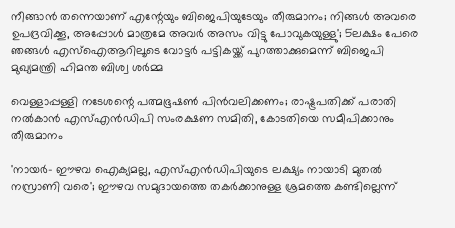നീങ്ങാന്‍ തന്നെയാണ് എന്റേയും ബിജെപിയുടേയും തീരുമാനം; നിങ്ങള്‍ അവരെ ഉപദ്രവിക്കൂ, അപ്പോള്‍ മാത്രമേ അവര്‍ അസം വിട്ടു പോവുകയുള്ളു'; 5ലക്ഷം പേരെ ഞങ്ങള്‍ എസ്‌ഐആറിലൂടെ വോട്ടര്‍ പട്ടികയ്ക്ക് പുറത്താക്കുമെന്ന് ബിജെപി മുഖ്യമന്ത്രി ഹിമന്ത ബിശ്വ ശര്‍മ്മ

വെള്ളാപ്പള്ളി നടേശന്റെ പത്മഭൂഷൺ പിൻവലിക്കണം; രാഷ്ട്രപതിക്ക് പരാതി നൽകാൻ എസ്എൻഡിപി സംരക്ഷണ സമിതി, കോടതിയെ സമീപിക്കാനും തീരുമാനം

'നായർ- ഈഴവ ഐക്യമല്ല, എസ്എൻഡിപിയുടെ ലക്ഷ്യം നായാടി മുതൽ നസ്രാണി വരെ'; ഈഴവ സമുദായത്തെ തകർക്കാനുള്ള ശ്രമത്തെ കണ്ടില്ലെന്ന്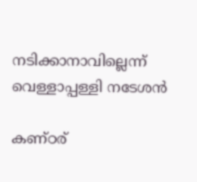നടിക്കാനാവില്ലെന്ന് വെള്ളാപ്പള്ളി നടേശൻ

കണ്ഠര്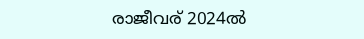രാജീവര് 2024ല്‍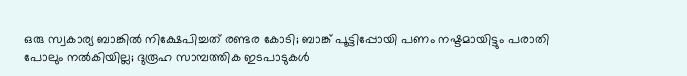ഒരു സ്വകാര്യ ബാങ്കില്‍ നിക്ഷേപിച്ചത് രണ്ടര കോടി; ബാങ്ക് പൂട്ടിപ്പോയി പണം നഷ്ടമായിട്ടും പരാതി പോലും നല്‍കിയില്ല; ദുരൂഹ സാമ്പത്തിക ഇടപാടുകള്‍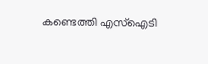കണ്ടെത്തി എസ്‌ഐടി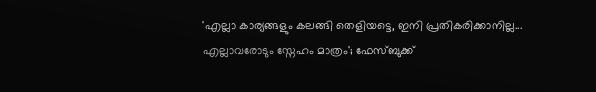'എല്ലാ കാര്യങ്ങളും കലങ്ങി തെളിയട്ടെ, ഇനി പ്രതികരിക്കാനില്ല... എല്ലാവരോടും സ്നേഹം മാത്രം'; ഫേസ്ബുക്ക്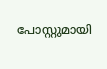പോസ്റ്റുമായി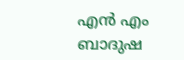എൻ എം ബാദുഷ